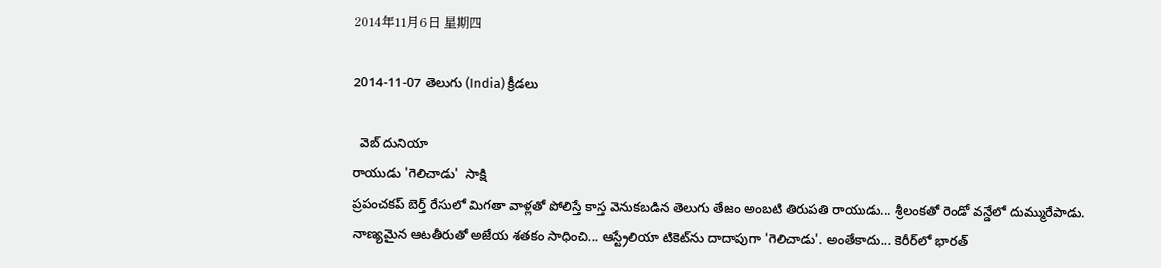2014年11月6日 星期四

2014-11-07 తెలుగు (India) క్రీడలు

  వెబ్ దునియా
రాయుడు 'గెలిచాడు'  సాక్షి
ప్రపంచకప్ బెర్త్ రేసులో మిగతా వాళ్లతో పోలిస్తే కాస్త వెనుకబడిన తెలుగు తేజం అంబటి తిరుపతి రాయుడు... శ్రీలంకతో రెండో వన్డేలో దుమ్మురేపాడు. నాణ్యమైన ఆటతీరుతో అజేయ శతకం సాధించి... ఆస్ట్రేలియా టికెట్‌ను దాదాపుగా 'గెలిచాడు'. అంతేకాదు... కెరీర్‌లో భారత్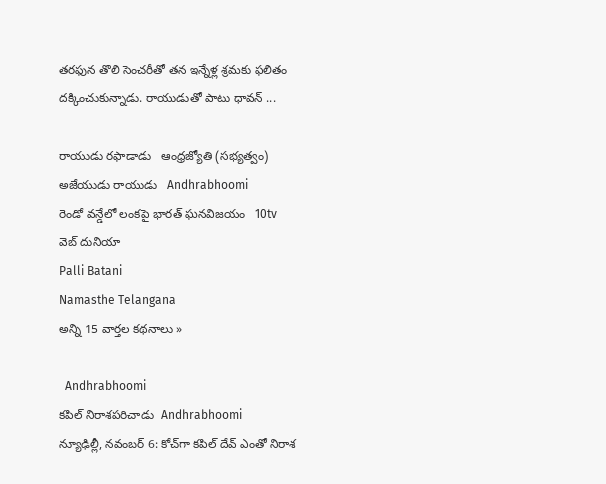తరఫున తొలి సెంచరీతో తన ఇన్నేళ్ల శ్రమకు ఫలితం దక్కించుకున్నాడు. రాయుడుతో పాటు ధావన్ ...

రాయుడు రఫాడాడు   ఆంధ్రజ్యోతి (సభ్యత్వం)
అజేయుడు రాయుడు   Andhrabhoomi
రెండో వన్డేలో లంకపై భారత్‌ ఘనవిజయం   10tv
వెబ్ దునియా
Palli Batani
Namasthe Telangana
అన్ని 15 వార్తల కథనాలు »

  Andhrabhoomi
కపిల్ నిరాశపరిచాడు  Andhrabhoomi
న్యూఢిల్లీ, నవంబర్ 6: కోచ్‌గా కపిల్ దేవ్ ఎంతో నిరాశ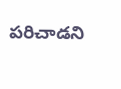పరిచాడని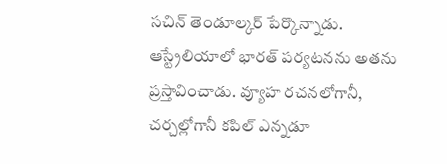సచిన్ తెండూల్కర్ పేర్కొన్నాడు. ఆస్ట్రేలియాలో భారత్ పర్యటనను అతను ప్రస్తావించాడు. వ్యూహ రచనలోగానీ, చర్చల్లోగానీ కపిల్ ఎన్నడూ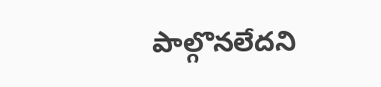పాల్గొనలేదని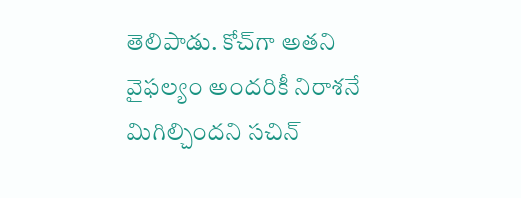తెలిపాడు. కోచ్‌గా అతని వైఫల్యం అందరికీ నిరాశనే మిగిల్చిందని సచిన్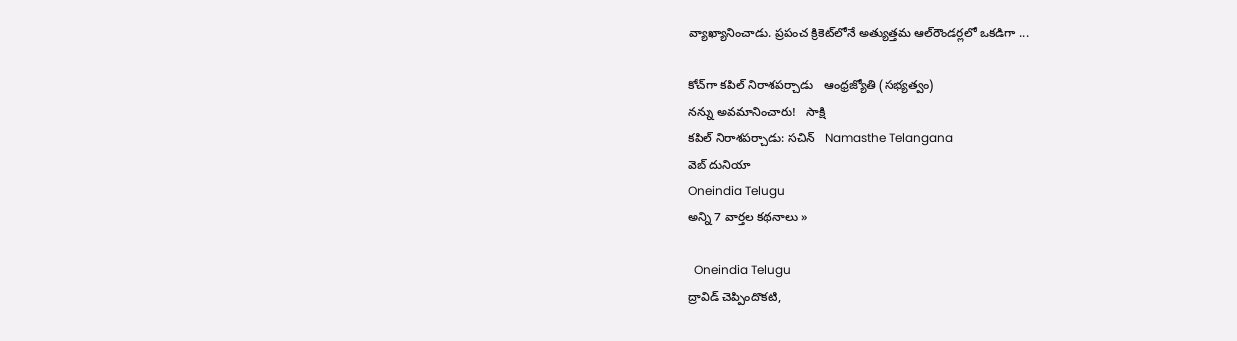వ్యాఖ్యానించాడు. ప్రపంచ క్రికెట్‌లోనే అత్యుత్తమ ఆల్‌రౌండర్లలో ఒకడిగా ...

కోచ్‌గా కపిల్‌ నిరాశపర్చాడు   ఆంధ్రజ్యోతి (సభ్యత్వం)
నన్ను అవమానించారు!   సాక్షి
కపిల్ నిరాశపర్చాడు: సచిన్   Namasthe Telangana
వెబ్ దునియా
Oneindia Telugu
అన్ని 7 వార్తల కథనాలు »

  Oneindia Telugu
ద్రావిడ్ చెప్పిందొకటి,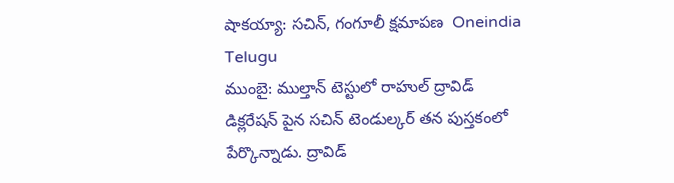షాకయ్యా: సచిన్, గంగూలీ క్షమాపణ  Oneindia Telugu
ముంబై: ముల్తాన్ టెస్టులో రాహుల్ ద్రావిడ్ డిక్లరేషన్ పైన సచిన్ టెండుల్కర్ తన పుస్తకంలో పేర్కొన్నాడు. ద్రావిడ్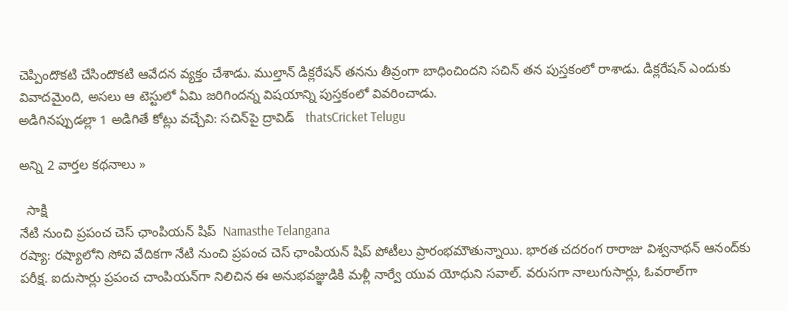చెప్పిందొకటి చేసిందొకటి ఆవేదన వ్యక్తం చేశాడు. ముల్తాన్ డిక్లరేషన్ తనను తీవ్రంగా బాధించిందని సచిన్ తన పుస్తకంలో రాశాడు. డిక్లరేషన్ ఎందుకు వివాదమైంది, అసలు ఆ టెస్టులో ఏమి జరిగిందన్న విషయాన్ని పుస్తకంలో వివరించాడు.
అడిగినప్పుడల్లా 1 అడిగితే కోట్లు వచ్చేవి: సచిన్‌పై ద్రావిడ్   thatsCricket Telugu

అన్ని 2 వార్తల కథనాలు »

  సాక్షి
నేటి నుంచి ప్రపంచ చెస్ ఛాంపియన్ షిప్  Namasthe Telangana
రష్యా: రష్యాలోని సోచి వేదికగా నేటి నుంచి ప్రపంచ చెస్ ఛాంపియన్ షిప్ పోటీలు ప్రారంభమౌతున్నాయి. భారత చదరంగ రారాజు విశ్వనాథన్ ఆనంద్‌కు పరీక్ష. ఐదుసార్లు ప్రపంచ చాంపియన్‌గా నిలిచిన ఈ అనుభవజ్ఞుడికి మళ్లీ నార్వే యువ యోధుని సవాల్. వరుసగా నాలుగుసార్లు, ఓవరాల్‌గా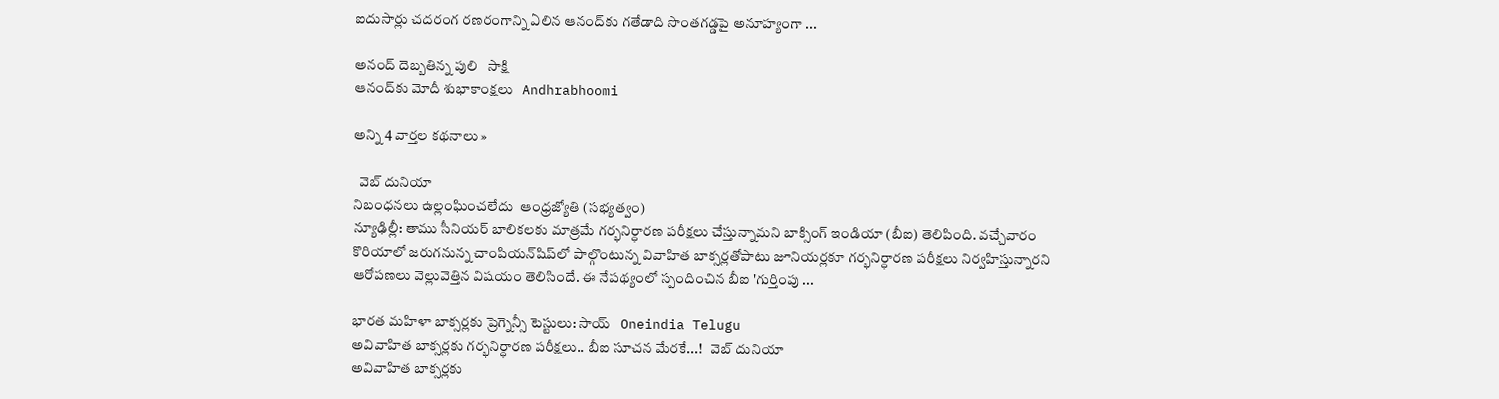ఐదుసార్లు చదరంగ రణరంగాన్ని ఏలిన ఆనంద్‌కు గతేడాది సొంతగడ్డపై అనూహ్యంగా ...

అనంద్ దెబ్బతిన్న పులి   సాక్షి
ఆనంద్‌కు మోదీ శుభాకాంక్షలు   Andhrabhoomi

అన్ని 4 వార్తల కథనాలు »

  వెబ్ దునియా
నిబంధనలు ఉల్లంఘించలేదు  ఆంధ్రజ్యోతి (సభ్యత్వం)
న్యూఢిల్లీ: తాము సీనియర్‌ బాలికలకు మాత్రమే గర్భనిర్ధారణ పరీక్షలు చేస్తున్నామని బాక్సింగ్‌ ఇండియా (బీఐ) తెలిపింది. వచ్చేవారం కొరియాలో జరుగనున్న చాంపియన్‌షిప్‌లో పాల్గొంటున్న వివాహిత బాక్సర్లతోపాటు జూనియర్లకూ గర్భనిర్ధారణ పరీక్షలు నిర్వహిస్తున్నారని ఆరోపణలు వెల్లువెత్తిన విషయం తెలిసిందే. ఈ నేపథ్యంలో స్పందించిన బీఐ 'గుర్తింపు ...

భారత మహిళా బాక్సర్లకు ప్రెగ్నెన్సీ టెస్టులు: సాయ్   Oneindia Telugu
అవివాహిత బాక్సర్లకు గర్భనిర్ధారణ పరీక్షలు.. బీఐ సూచన మేరకే...!   వెబ్ దునియా
అవివాహిత బాక్సర్లకు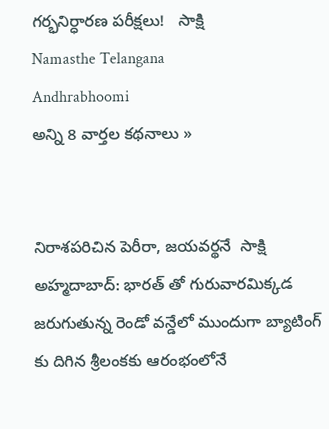గర్భనిర్ధారణ పరీక్షలు!   సాక్షి
Namasthe Telangana
Andhrabhoomi
అన్ని 8 వార్తల కథనాలు »


నిరాశపరిచిన పెరీరా, జయవర్థనే  సాక్షి
అహ్మదాబాద్: భారత్ తో గురువారమిక్కడ జరుగుతున్న రెండో వన్డేలో ముందుగా బ్యాటింగ్ కు దిగిన శ్రీలంకకు ఆరంభంలోనే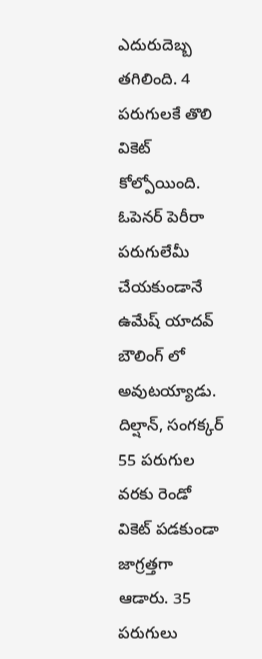ఎదురుదెబ్బ తగిలింది. 4 పరుగులకే తొలి వికెట్ కోల్పోయింది. ఓపెనర్ పెరీరా పరుగులేమీ చేయకుండానే ఉమేష్ యాదవ్ బౌలింగ్ లో అవుటయ్యాడు. దిల్షాన్, సంగక్కర్ 55 పరుగుల వరకు రెండో వికెట్ పడకుండా జాగ్రత్తగా ఆడారు. 35 పరుగులు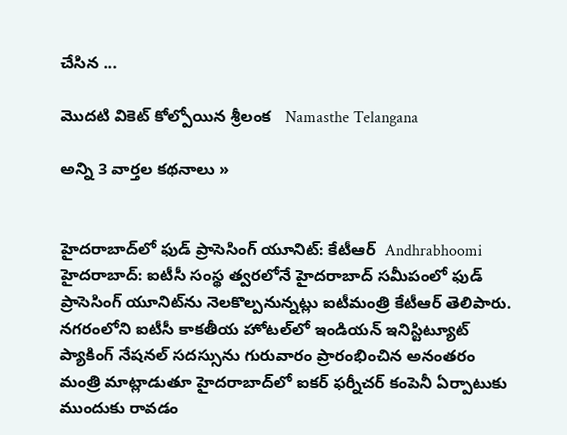చేసిన ...

మొదటి వికెట్ కోల్పోయిన శ్రీలంక   Namasthe Telangana

అన్ని 3 వార్తల కథనాలు »


హైదరాబాద్‌లో ఫుడ్ ప్రాసెసింగ్ యూనిట్: కేటీఆర్  Andhrabhoomi
హైదరాబాద్: ఐటీసీ సంస్థ త్వరలోనే హైదరాబాద్ సమీపంలో ఫుడ్ ప్రాసెసింగ్ యూనిట్‌ను నెలకొల్పనున్నట్లు ఐటీమంత్రి కేటీఆర్ తెలిపారు. నగరంలోని ఐటీసీ కాకతీయ హోటల్‌లో ఇండియన్ ఇనిస్టిట్యూట్ ప్యాకింగ్ నేషనల్ సదస్సును గురువారం ప్రారంభించిన అనంతరం మంత్రి మాట్లాడుతూ హైదరాబాద్‌లో ఐకర్ ఫర్నీచర్ కంపెనీ ఏర్పాటుకు ముందుకు రావడం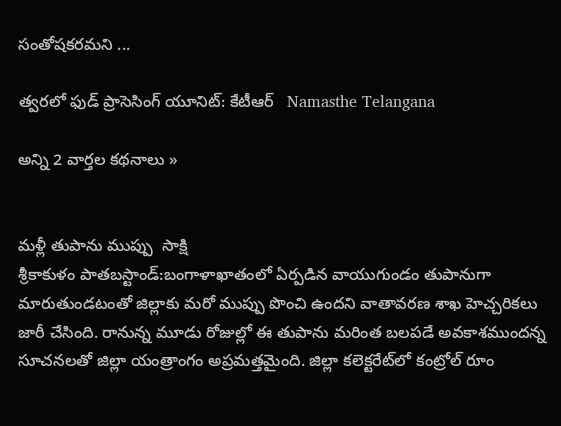సంతోషకరమని ...

త్వరలో ఫుడ్ ప్రాసెసింగ్ యూనిట్: కేటీఆర్   Namasthe Telangana

అన్ని 2 వార్తల కథనాలు »


మళ్లీ తుపాను ముప్పు  సాక్షి
శ్రీకాకుళం పాతబస్టాండ్:బంగాళాఖాతంలో ఏర్పడిన వాయుగుండం తుపానుగా మారుతుండటంతో జిల్లాకు మరో ముప్పు పొంచి ఉందని వాతావరణ శాఖ హెచ్చరికలు జారీ చేసింది. రానున్న మూడు రోజుల్లో ఈ తుపాను మరింత బలపడే అవకాశముందన్న సూచనలతో జిల్లా యంత్రాంగం అప్రమత్తమైంది. జిల్లా కలెక్టరేట్‌లో కంట్రోల్ రూం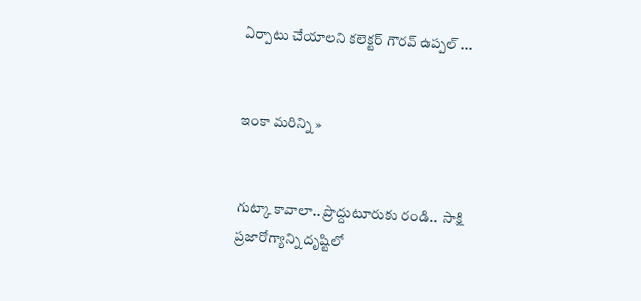ఏర్పాటు చేయాలని కలెక్టర్ గౌరవ్ ఉప్పల్ ...


ఇంకా మరిన్ని »


గుట్కా కావాలా.. ప్రొద్దుటూరుకు రండి..  సాక్షి
ప్రజారోగ్యాన్ని దృష్టిలో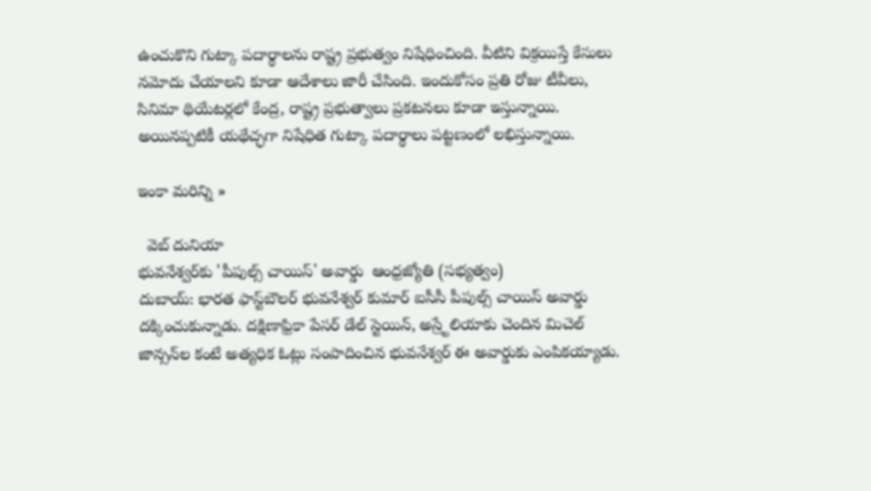ఉంచుకొని గుట్కా పదార్థాలను రాష్ట్ర ప్రభుత్వం నిషేధించింది. వీటిని విక్రయిస్తే కేసులు నమోదు చేయాలని కూడా ఆదేశాలు జారీ చేసింది. ఇందుకోసం ప్రతి రోజు టీవీలు, సినిమా థియేటర్లలో కేంద్ర, రాష్ట్ర ప్రభుత్వాలు ప్రకటనలు కూడా ఇస్తున్నాయి. అయినప్పటికీ యథేచ్ఛగా నిషేధిత గుట్కా పదార్థాలు పట్టణంలో లభిస్తున్నాయి.

ఇంకా మరిన్ని »

  వెబ్ దునియా
భువనేశ్వర్‌కు 'పీపుల్స్‌ చాయిస్‌' అవార్డు  ఆంధ్రజ్యోతి (సభ్యత్వం)
దుబాయ్‌: భారత ఫాస్ట్‌బౌలర్‌ భువనేశ్వర్‌ కుమార్‌ ఐసీసీ పీపుల్స్‌ చాయిస్‌ అవార్డు దక్కించుకున్నాడు. దక్షిణాఫ్రికా పేసర్‌ డేల్‌ స్టెయిన్‌, అస్ర్టేలియాకు చెందిన మిచెల్‌ జాన్సన్‌ల కంటే అత్యధిక ఓట్లు సంపాదించిన భువనేశ్వర్‌ ఈ అవార్డుకు ఎంపికయ్యాడు.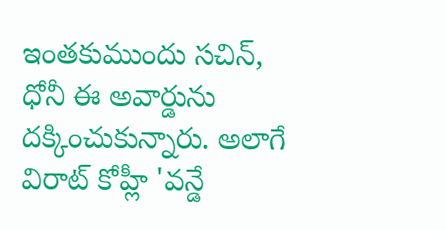ఇంతకుముందు సచిన్‌, ధోనీ ఈ అవార్డును దక్కించుకున్నారు. అలాగే విరాట్‌ కోహ్లీ 'వన్డే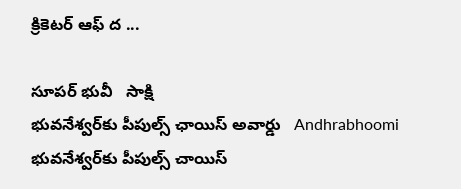క్రికెటర్‌ ఆఫ్‌ ద ...

సూపర్ భువీ   సాక్షి
భువనేశ్వర్‌కు పీపుల్స్ ఛాయిస్ అవార్డు   Andhrabhoomi
భువనేశ్వర్‌కు పీపుల్స్ చాయిస్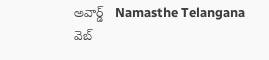అవార్డ్   Namasthe Telangana
వెబ్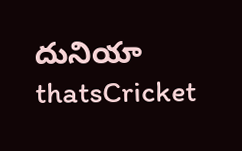దునియా
thatsCricket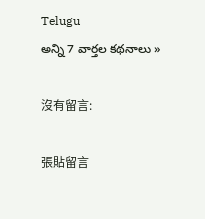Telugu
అన్ని 7 వార్తల కథనాలు »

沒有留言:

張貼留言